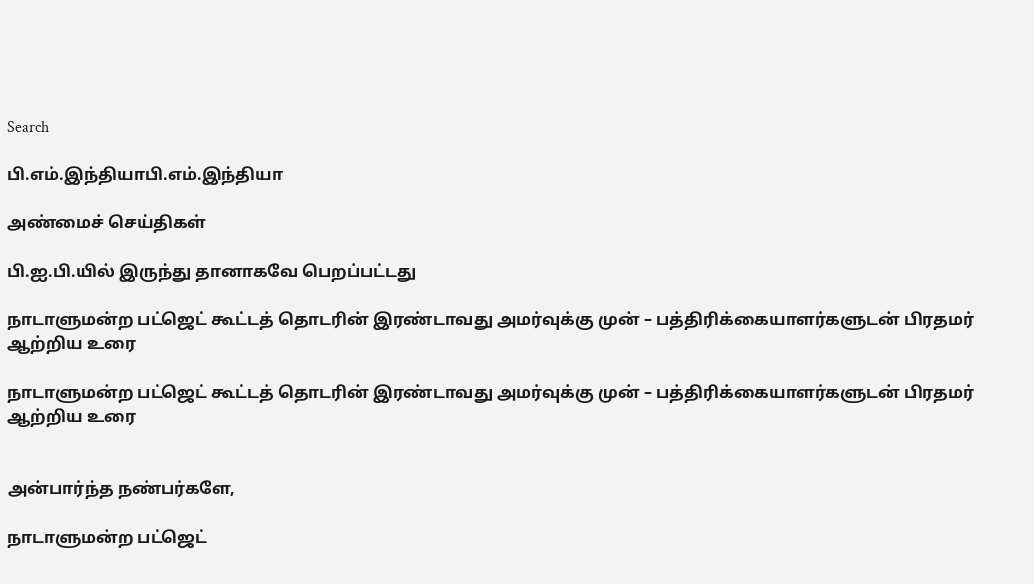Search

பி.எம்.இந்தியாபி.எம்.இந்தியா

அண்மைச் செய்திகள்

பி.ஐ.பி.யில் இருந்து தானாகவே பெறப்பட்டது

நாடாளுமன்ற பட்ஜெட் கூட்டத் தொடரின் இரண்டாவது அமர்வுக்கு முன் – பத்திரிக்கையாளர்களுடன் பிரதமர் ஆற்றிய உரை

நாடாளுமன்ற பட்ஜெட் கூட்டத் தொடரின் இரண்டாவது அமர்வுக்கு முன் – பத்திரிக்கையாளர்களுடன் பிரதமர் ஆற்றிய உரை


அன்பார்ந்த நண்பர்களே,

நாடாளுமன்ற பட்ஜெட்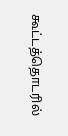கூட்டத்தொடரில்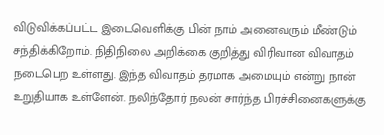விடுவிக்கப்பட்ட இடைவெளிக்கு பின் நாம் அனைவரும் மீண்டும் சந்திக்கிறோம். நிதிநிலை அறிக்கை குறித்து விரிவான விவாதம் நடைபெற உள்ளது. இந்த விவாதம் தரமாக அமையும் என்று நான் உறுதியாக உள்ளேன். நலிந்தோர் நலன் சார்ந்த பிரச்சினைகளுக்கு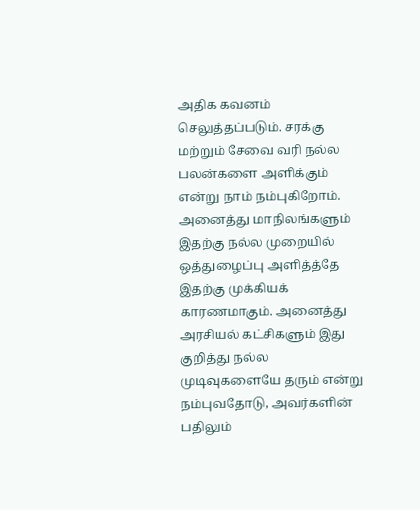அதிக கவனம் செலுத்தப்படும். சரக்கு மற்றும் சேவை வரி நல்ல பலன்களை அளிக்கும் என்று நாம் நம்புகிறோம். அனைத்து மாநிலங்களும் இதற்கு நல்ல முறையில் ஒத்துழைப்பு அளித்த்தே இதற்கு முக்கியக் காரணமாகும். அனைத்து அரசியல் கட்சிகளும் இது குறித்து நல்ல முடிவுகளையே தரும் என்று நம்புவதோடு, அவர்களின் பதிலும்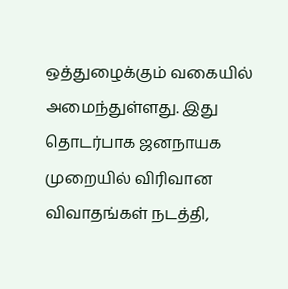ஒத்துழைக்கும் வகையில் அமைந்துள்ளது. இது தொடர்பாக ஜனநாயக முறையில் விரிவான விவாதங்கள் நடத்தி,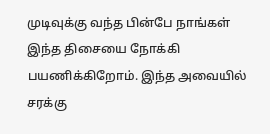முடிவுக்கு வந்த பின்பே நாங்கள் இந்த திசையை நோக்கி பயணிக்கிறோம். இந்த அவையில் சரக்கு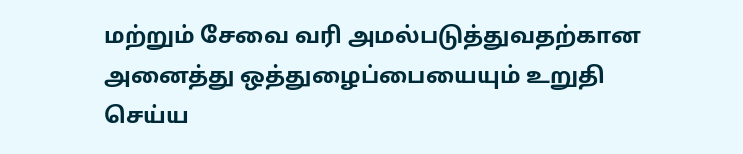மற்றும் சேவை வரி அமல்படுத்துவதற்கான அனைத்து ஒத்துழைப்பையையும் உறுதி செய்ய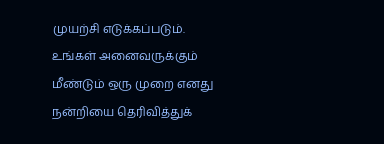முயற்சி எடுக்கப்படும். உங்கள் அனைவருக்கும் மீண்டும் ஒரு முறை எனது நன்றியை தெரிவித்துக்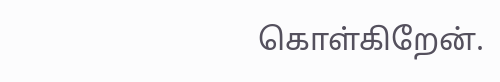கொள்கிறேன்.